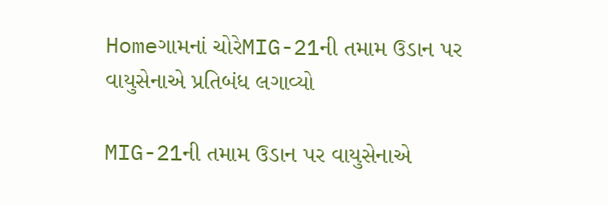Homeગામનાં ચોરેMIG-21ની તમામ ઉડાન પર વાયુસેનાએ પ્રતિબંધ લગાવ્યો

MIG-21ની તમામ ઉડાન પર વાયુસેનાએ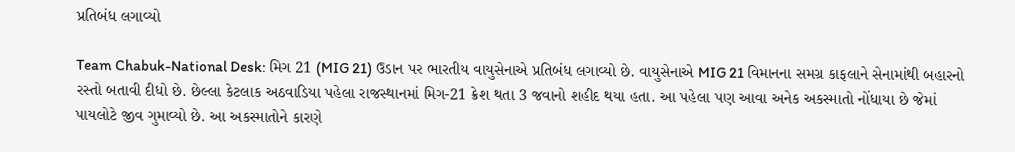પ્રતિબંધ લગાવ્યો

Team Chabuk-National Desk: મિગ 21 (MIG 21) ઉડાન પર ભારતીય વાયુસેનાએ પ્રતિબંધ લગાવ્યો છે. વાયુસેનાએ MIG 21 વિમાનના સમગ્ર કાફલાને સેનામાંથી બહારનો રસ્તો બતાવી દીધો છે. છેલ્લા કેટલાક અઠવાડિયા પહેલા રાજસ્થાનમાં મિગ-21 ક્રેશ થતા 3 જવાનો શહીદ થયા હતા. આ પહેલા પણ આવા અનેક અકસ્માતો નોંધાયા છે જેમાં પાયલોટે જીવ ગુમાવ્યો છે. આ અકસ્માતોને કારણે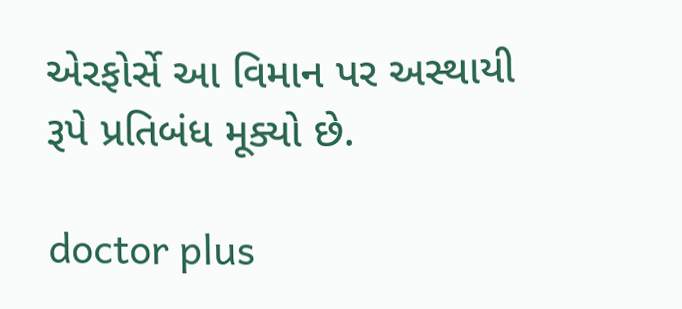એરફોર્સે આ વિમાન પર અસ્થાયી રૂપે પ્રતિબંધ મૂક્યો છે.

doctor plus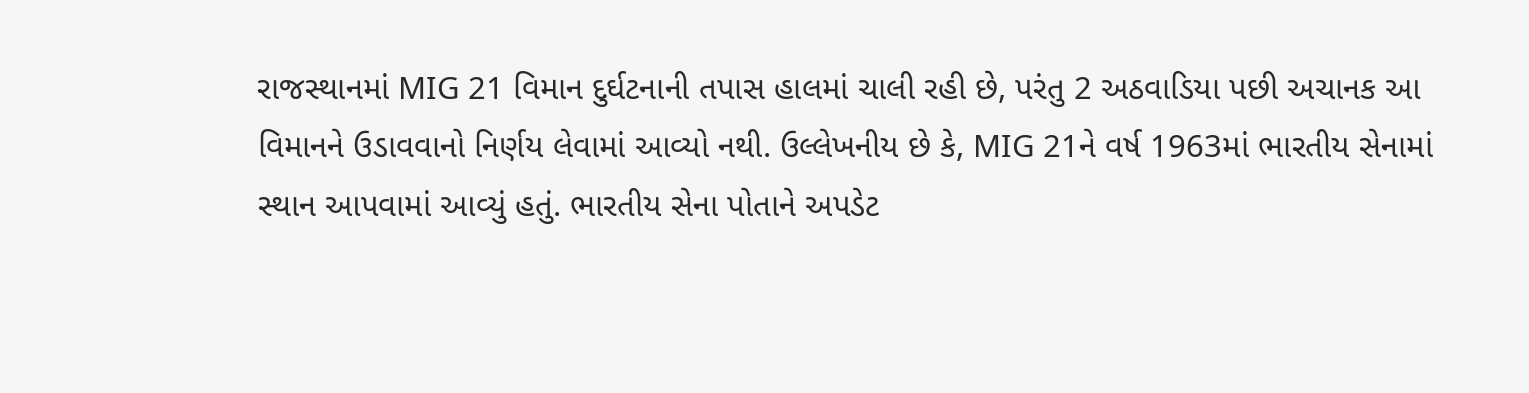રાજસ્થાનમાં MIG 21 વિમાન દુર્ઘટનાની તપાસ હાલમાં ચાલી રહી છે, પરંતુ 2 અઠવાડિયા પછી અચાનક આ વિમાનને ઉડાવવાનો નિર્ણય લેવામાં આવ્યો નથી. ઉલ્લેખનીય છે કે, MIG 21ને વર્ષ 1963માં ભારતીય સેનામાં સ્થાન આપવામાં આવ્યું હતું. ભારતીય સેના પોતાને અપડેટ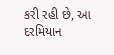કરી રહી છે, આ દરમિયાન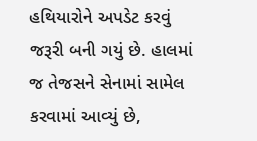હથિયારોને અપડેટ કરવું જરૂરી બની ગયું છે. હાલમાં જ તેજસને સેનામાં સામેલ કરવામાં આવ્યું છે,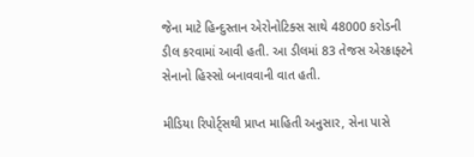જેના માટે હિન્દુસ્તાન એરોનોટિક્સ સાથે 48000 કરોડની ડીલ કરવામાં આવી હતી. આ ડીલમાં 83 તેજસ એરક્રાફ્ટને સેનાનો હિસ્સો બનાવવાની વાત હતી.

મીડિયા રિપોર્ટ્સથી પ્રાપ્ત માહિતી અનુસાર, સેના પાસે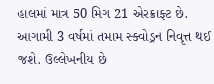હાલમાં માત્ર 50 મિગ 21 એરક્રાફ્ટ છે. આગામી 3 વર્ષમાં તમામ સ્ક્વોડ્રન નિવૃત્ત થઈ જશે. ઉલ્લેખનીય છે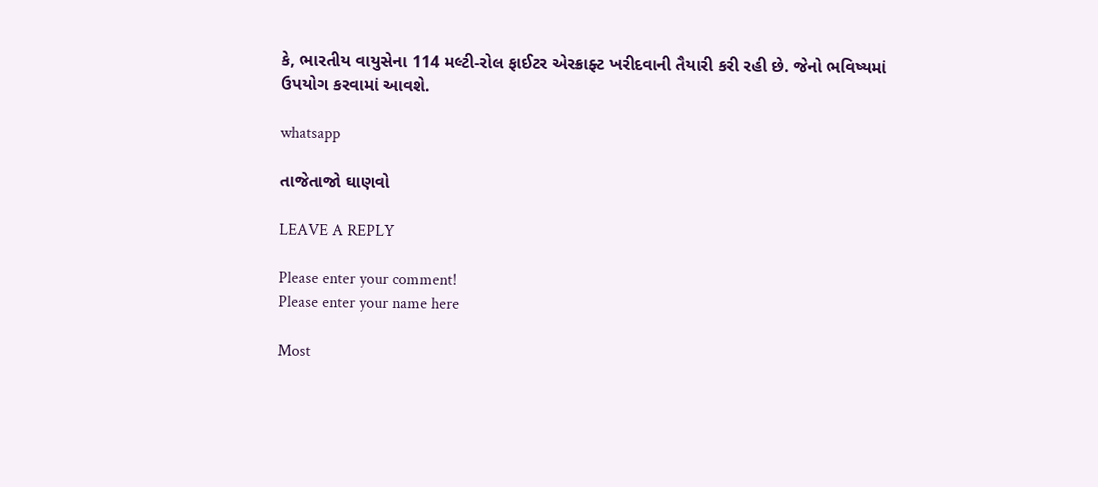કે, ભારતીય વાયુસેના 114 મલ્ટી-રોલ ફાઈટર એરક્રાફ્ટ ખરીદવાની તૈયારી કરી રહી છે. જેનો ભવિષ્યમાં ઉપયોગ કરવામાં આવશે.

whatsapp

તાજેતાજો ઘાણવો

LEAVE A REPLY

Please enter your comment!
Please enter your name here

Most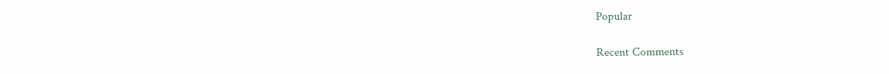Popular

Recent Comments